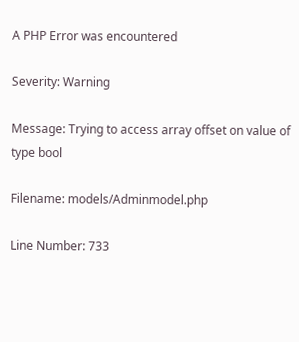A PHP Error was encountered

Severity: Warning

Message: Trying to access array offset on value of type bool

Filename: models/Adminmodel.php

Line Number: 733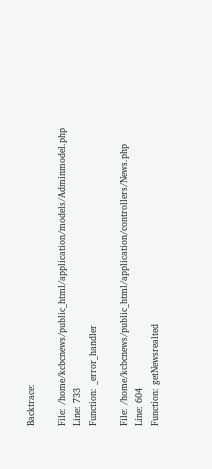Backtrace:

File: /home/kcbcnews/public_html/application/models/Adminmodel.php
Line: 733
Function: _error_handler

File: /home/kcbcnews/public_html/application/controllers/News.php
Line: 604
Function: getNewsrealted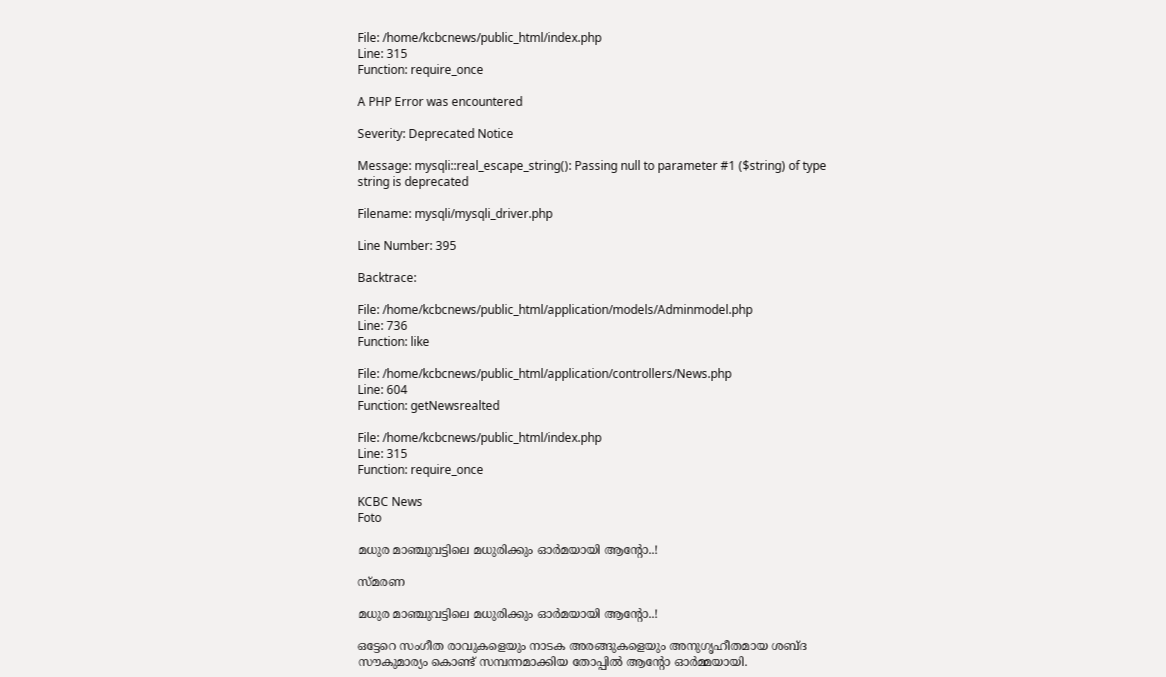File: /home/kcbcnews/public_html/index.php
Line: 315
Function: require_once

A PHP Error was encountered

Severity: Deprecated Notice

Message: mysqli::real_escape_string(): Passing null to parameter #1 ($string) of type string is deprecated

Filename: mysqli/mysqli_driver.php

Line Number: 395

Backtrace:

File: /home/kcbcnews/public_html/application/models/Adminmodel.php
Line: 736
Function: like

File: /home/kcbcnews/public_html/application/controllers/News.php
Line: 604
Function: getNewsrealted

File: /home/kcbcnews/public_html/index.php
Line: 315
Function: require_once

KCBC News
Foto

മധുര മാഞ്ചുവട്ടിലെ മധുരിക്കും ഓര്‍മയായി ആന്റോ..!

സ്മരണ

മധുര മാഞ്ചുവട്ടിലെ മധുരിക്കും ഓര്‍മയായി ആന്റോ..!

ഒട്ടേറെ സംഗീത രാവുകളെയും നാടക അരങ്ങുകളെയും അനുഗൃഹീതമായ ശബ്ദ സൗകുമാര്യം കൊണ്ട് സമ്പന്നമാക്കിയ തോപ്പില്‍ ആന്റോ ഓര്‍മ്മയായി.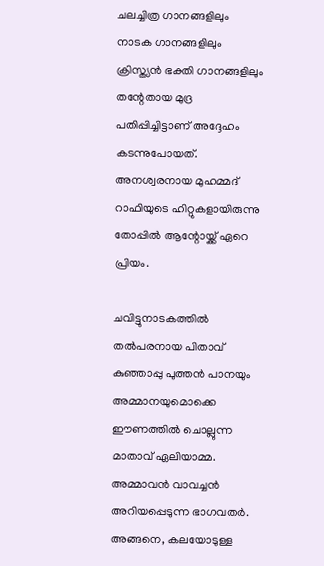ചലച്ചിത്ര ഗാനങ്ങളിലും നാടക ഗാനങ്ങളിലും ക്രിസ്ത്യന്‍ ഭക്തി ഗാനങ്ങളിലും തന്റേതായ മുദ്ര പതിപ്പിച്ചിട്ടാണ് അദ്ദേഹം കടന്നുപോയത്. അനശ്വരനായ മുഹമ്മദ് റാഫിയുടെ ഹിറ്റുകളായിരുന്നു തോപ്പില്‍ ആന്റോയ്ക്ക് ഏറെ പ്രിയം.

ചവിട്ടുനാടകത്തില്‍ തല്‍പരനായ പിതാവ് കുഞ്ഞാപ്പു പുത്തന്‍ പാനയും അമ്മാനയുമൊക്കെ ഈണത്തില്‍ ചൊല്ലുന്ന മാതാവ് ഏലിയാമ്മ.
അമ്മാവന്‍ വാവച്ചന്‍ അറിയപ്പെടുന്ന ഭാഗവതര്‍. അങ്ങനെ, കലയോടുള്ള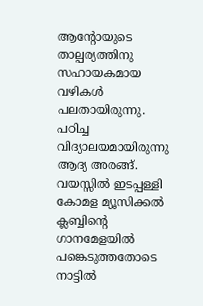ആന്റോയുടെ താല്പര്യത്തിനു സഹായകമായ വഴികള്‍ പലതായിരുന്നു. പഠിച്ച വിദ്യാലയമായിരുന്നു ആദ്യ അരങ്ങ്. വയസ്സില്‍ ഇടപ്പള്ളി കോമള മ്യൂസിക്കല്‍ ക്ലബ്ബിന്റെ ഗാനമേളയില്‍ പങ്കെടുത്തതോടെ നാട്ടില്‍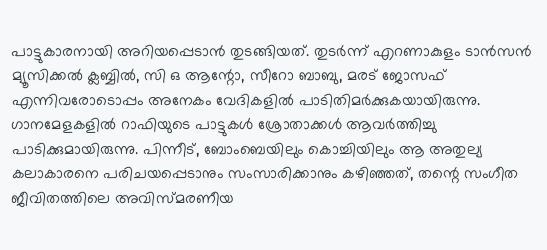പാട്ടുകാരനായി അറിയപ്പെടാന്‍ തുടങ്ങിയത്. തുടര്‍ന്ന് എറണാകുളം ടാന്‍സന്‍ മ്യൂസിക്കല്‍ ക്ലബ്ബില്‍, സി ഒ ആന്റോ, സീറോ ബാബു, മരട് ജോസഫ് എന്നിവരോടൊപ്പം അനേകം വേദികളില്‍ പാടിതിമര്‍ക്കുകയായിരുന്നു. ഗാനമേളകളില്‍ റാഫിയുടെ പാട്ടുകള്‍ ശ്രോതാക്കള്‍ ആവര്‍ത്തിച്ചു പാടിക്കുമായിരുന്നു. പിന്നീട്, ബോംബെയിലും കൊച്ചിയിലും ആ അതുല്യ കലാകാരനെ പരിചയപ്പെടാനും സംസാരിക്കാനും കഴിഞ്ഞത്, തന്റെ സംഗീത ജീവിതത്തിലെ അവിസ്മരണീയ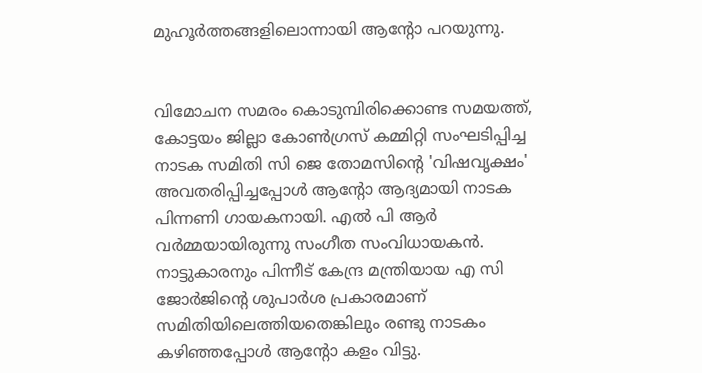മുഹൂര്‍ത്തങ്ങളിലൊന്നായി ആന്റോ പറയുന്നു.


വിമോചന സമരം കൊടുമ്പിരിക്കൊണ്ട സമയത്ത്, കോട്ടയം ജില്ലാ കോണ്‍ഗ്രസ് കമ്മിറ്റി സംഘടിപ്പിച്ച നാടക സമിതി സി ജെ തോമസിന്റെ 'വിഷവൃക്ഷം' അവതരിപ്പിച്ചപ്പോള്‍ ആന്റോ ആദ്യമായി നാടക പിന്നണി ഗായകനായി. എല്‍ പി ആര്‍ വര്‍മ്മയായിരുന്നു സംഗീത സംവിധായകന്‍. നാട്ടുകാരനും പിന്നീട് കേന്ദ്ര മന്ത്രിയായ എ സി ജോര്‍ജിന്റെ ശുപാര്‍ശ പ്രകാരമാണ് സമിതിയിലെത്തിയതെങ്കിലും രണ്ടു നാടകം കഴിഞ്ഞപ്പോള്‍ ആന്റോ കളം വിട്ടു.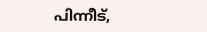പിന്നീട്,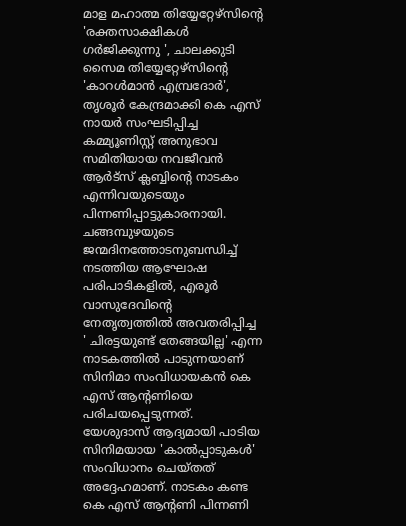മാള മഹാത്മ തിയ്യേറ്റേഴ്‌സിന്റെ 'രക്തസാക്ഷികള്‍ ഗര്‍ജിക്കുന്നു ', ചാലക്കുടി സൈമ തിയ്യേറ്റേഴ്‌സിന്റെ 'കാറള്‍മാന്‍ എമ്പ്രദോര്‍', തൃശൂര്‍ കേന്ദ്രമാക്കി കെ എസ് നായര്‍ സംഘടിപ്പിച്ച കമ്മ്യൂണിസ്റ്റ് അനുഭാവ സമിതിയായ നവജീവന്‍ ആര്‍ട്‌സ് ക്ലബ്ബിന്റെ നാടകം എന്നിവയുടെയും പിന്നണിപ്പാട്ടുകാരനായി. ചങ്ങമ്പുഴയുടെ ജന്മദിനത്തോടനുബന്ധിച്ച് നടത്തിയ ആഘോഷ പരിപാടികളില്‍, എരൂര്‍ വാസുദേവിന്റെ നേതൃത്വത്തില്‍ അവതരിപ്പിച്ച ' ചിരട്ടയുണ്ട് തേങ്ങയില്ല' എന്ന നാടകത്തില്‍ പാടുന്നയാണ് സിനിമാ സംവിധായകന്‍ കെ എസ് ആന്റണിയെ പരിചയപ്പെടുന്നത്.
യേശുദാസ് ആദ്യമായി പാടിയ സിനിമയായ 'കാല്‍പ്പാടുകള്‍' സംവിധാനം ചെയ്തത് അദ്ദേഹമാണ്. നാടകം കണ്ട കെ എസ് ആന്റണി പിന്നണി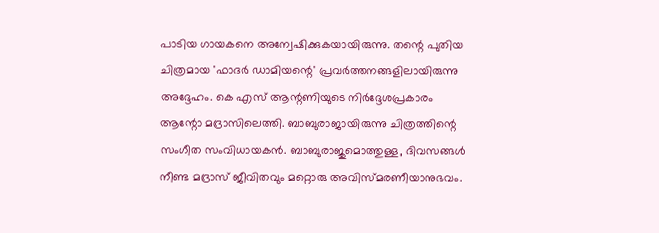പാടിയ ഗായകനെ അന്വേഷിക്കുകയായിരുന്നു. തന്റെ പുതിയ ചിത്രമായ 'ഫാദര്‍ ഡാമിയന്റെ' പ്രവര്‍ത്തനങ്ങളിലായിരുന്നു അദ്ദേഹം. കെ എസ് ആന്റണിയുടെ നിര്‍ദ്ദേശപ്രകാരം ആന്റോ മദ്രാസിലെത്തി. ബാബുരാജായിരുന്നു ചിത്രത്തിന്റെ സംഗീത സംവിധായകന്‍. ബാബുരാജുമൊത്തുള്ള, ദിവസങ്ങള്‍ നീണ്ട മദ്രാസ് ജീവിതവും മറ്റൊരു അവിസ്മരണീയാനുഭവം.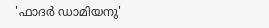'ഫാദര്‍ ഡാമിയനു'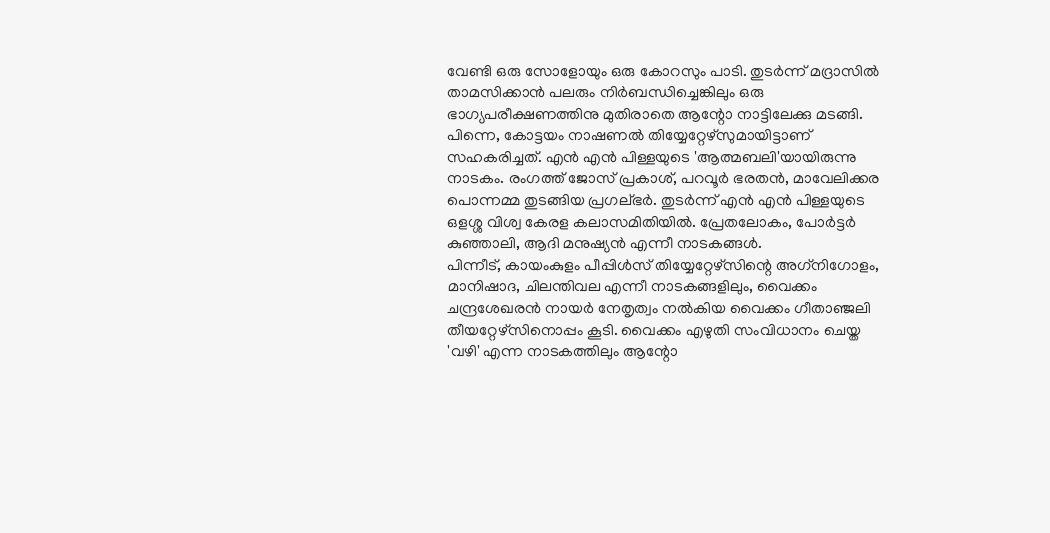വേണ്ടി ഒരു സോളോയും ഒരു കോറസും പാടി. തുടര്‍ന്ന് മദ്രാസില്‍ താമസിക്കാന്‍ പലരും നിര്‍ബന്ധിച്ചെങ്കിലും ഒരു ഭാഗ്യപരീക്ഷണത്തിനു മുതിരാതെ ആന്റോ നാട്ടിലേക്കു മടങ്ങി. പിന്നെ, കോട്ടയം നാഷണല്‍ തിയ്യേറ്റേഴ്‌സുമായിട്ടാണ് സഹകരിച്ചത്. എന്‍ എന്‍ പിള്ളയുടെ 'ആത്മബലി'യായിരുന്നു നാടകം. രംഗത്ത് ജോസ് പ്രകാശ്, പറവൂര്‍ ഭരതന്‍, മാവേലിക്കര പൊന്നമ്മ തുടങ്ങിയ പ്രഗല്ഭര്‍. തുടര്‍ന്ന് എന്‍ എന്‍ പിള്ളയുടെ ഒളശ്ശ വിശ്വ കേരള കലാസമിതിയില്‍. പ്രേതലോകം, പോര്‍ട്ടര്‍ കുഞ്ഞാലി, ആദി മനുഷ്യന്‍ എന്നീ നാടകങ്ങള്‍.
പിന്നീട്, കായംകുളം പീപ്പിള്‍സ് തിയ്യേറ്റേഴ്‌സിന്റെ അഗ്‌നിഗോളം, മാനിഷാദ, ചിലന്തിവല എന്നീ നാടകങ്ങളിലും, വൈക്കം ചന്ദ്രശേഖരന്‍ നായര്‍ നേതൃത്വം നല്‍കിയ വൈക്കം ഗീതാഞ്ജലി തീയറ്റേഴ്‌സിനൊപ്പം കൂടി. വൈക്കം എഴുതി സംവിധാനം ചെയ്ത 'വഴി' എന്ന നാടകത്തിലും ആന്റോ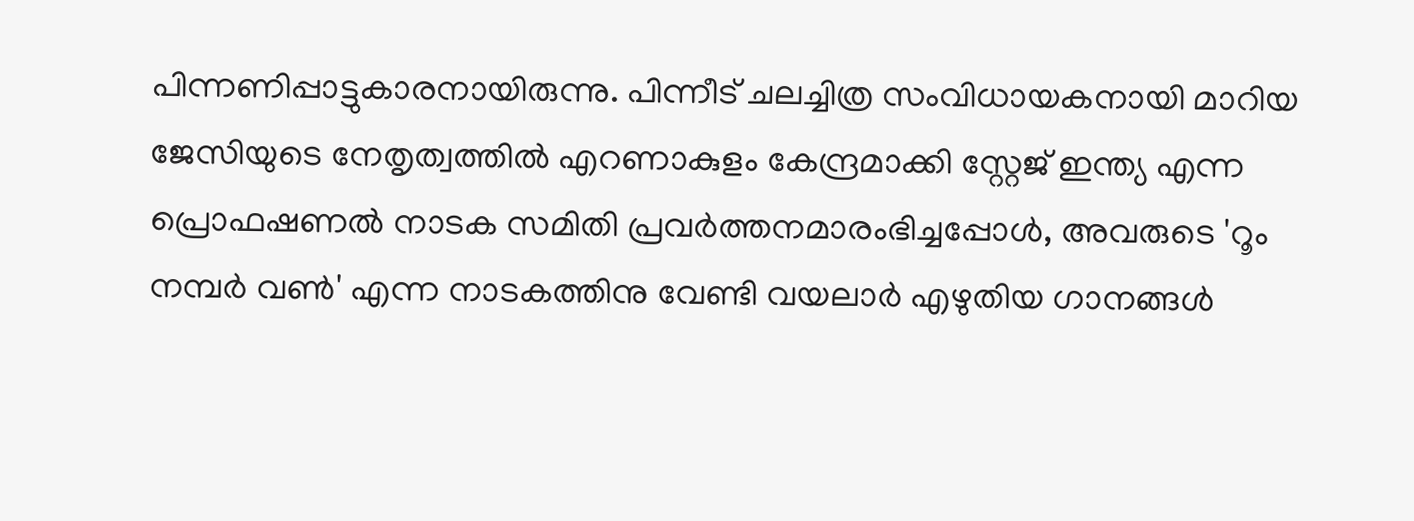പിന്നണിപ്പാട്ടുകാരനായിരുന്നു. പിന്നീട് ചലച്ചിത്ര സംവിധായകനായി മാറിയ ജേസിയുടെ നേതൃത്വത്തില്‍ എറണാകുളം കേന്ദ്രമാക്കി സ്റ്റേജ് ഇന്ത്യ എന്ന പ്രൊഫഷണല്‍ നാടക സമിതി പ്രവര്‍ത്തനമാരംഭിച്ചപ്പോള്‍, അവരുടെ 'റൂം നമ്പര്‍ വണ്‍' എന്ന നാടകത്തിനു വേണ്ടി വയലാര്‍ എഴുതിയ ഗാനങ്ങള്‍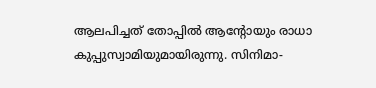ആലപിച്ചത് തോപ്പില്‍ ആന്റോയും രാധാ കുപ്പുസ്വാമിയുമായിരുന്നു. സിനിമാ-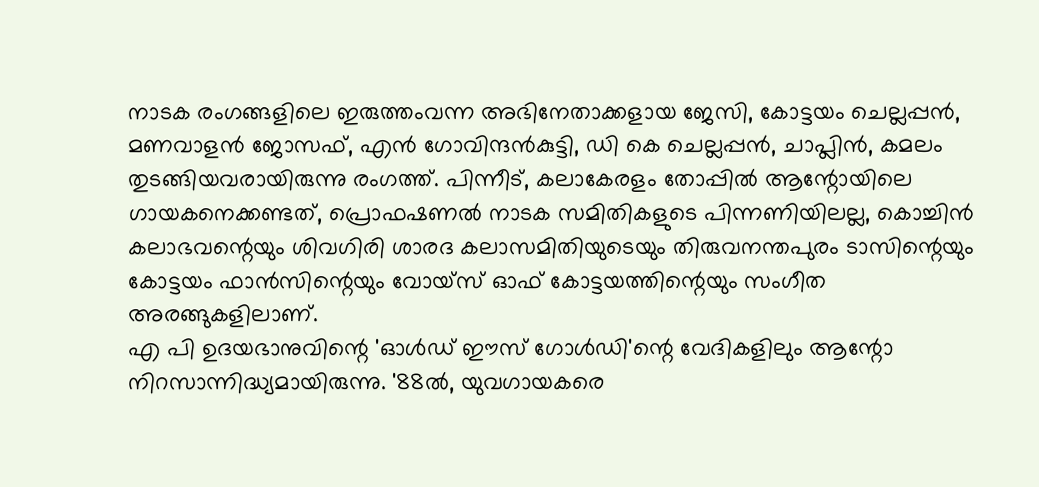നാടക രംഗങ്ങളിലെ ഇരുത്തംവന്ന അഭിനേതാക്കളായ ജേസി, കോട്ടയം ചെല്ലപ്പന്‍, മണവാളന്‍ ജോസഫ്, എന്‍ ഗോവിന്ദന്‍കുട്ടി, ഡി കെ ചെല്ലപ്പന്‍, ചാപ്ലിന്‍, കമലം തുടങ്ങിയവരായിരുന്നു രംഗത്ത്. പിന്നീട്, കലാകേരളം തോപ്പില്‍ ആന്റോയിലെ ഗായകനെക്കണ്ടത്, പ്രൊഫഷണല്‍ നാടക സമിതികളുടെ പിന്നണിയിലല്ല, കൊച്ചിന്‍ കലാഭവന്റെയും ശിവഗിരി ശാരദ കലാസമിതിയുടെയും തിരുവനന്തപുരം ടാസിന്റെയും കോട്ടയം ഫാന്‍സിന്റെയും വോയ്‌സ് ഓഫ് കോട്ടയത്തിന്റെയും സംഗീത അരങ്ങുകളിലാണ്.
എ പി ഉദയഭാനുവിന്റെ 'ഓള്‍ഡ് ഈസ് ഗോള്‍ഡി'ന്റെ വേദികളിലും ആന്റോ നിറസാന്നിദ്ധ്യമായിരുന്നു. '88ല്‍, യുവഗായകരെ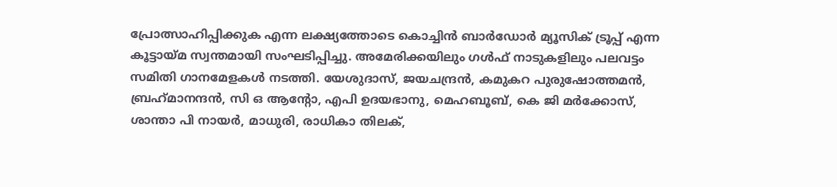പ്രോത്സാഹിപ്പിക്കുക എന്ന ലക്ഷ്യത്തോടെ കൊച്ചിന്‍ ബാര്‍ഡോര്‍ മ്യൂസിക് ട്രൂപ്പ് എന്ന കൂട്ടായ്മ സ്വന്തമായി സംഘടിപ്പിച്ചു. അമേരിക്കയിലും ഗള്‍ഫ് നാടുകളിലും പലവട്ടം സമിതി ഗാനമേളകള്‍ നടത്തി. യേശുദാസ്, ജയചന്ദ്രന്‍, കമുകറ പുരുഷോത്തമന്‍, ബ്രഹ്‌മാനന്ദന്‍, സി ഒ ആന്റോ, എപി ഉദയഭാനു, മെഹബൂബ്, കെ ജി മര്‍ക്കോസ്, ശാന്താ പി നായര്‍, മാധുരി, രാധികാ തിലക്,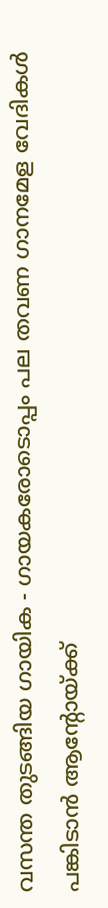വസന്ത തുടങ്ങിയ ഗായിക - ഗായകരോടൊപ്പം പല തവണ ഗാനമേള വേദികള്‍ പങ്കിടാന്‍ ആന്റോയ്ക്ക്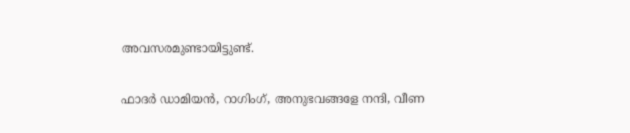അവസരമുണ്ടായിട്ടുണ്ട്.

ഫാദര്‍ ഡാമിയന്‍, റാഗിംഗ്, അനുഭവങ്ങളേ നന്ദി, വീണ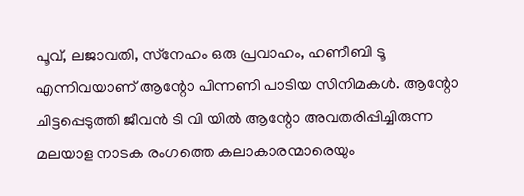പൂവ്, ലജാവതി, സ്‌നേഹം ഒരു പ്രവാഹം, ഹണീബി ടൂ എന്നിവയാണ് ആന്റോ പിന്നണി പാടിയ സിനിമകള്‍. ആന്റോ ചിട്ടപ്പെടുത്തി ജീവന്‍ ടി വി യില്‍ ആന്റോ അവതരിപ്പിച്ചിരുന്ന മലയാള നാടക രംഗത്തെ കലാകാരന്മാരെയും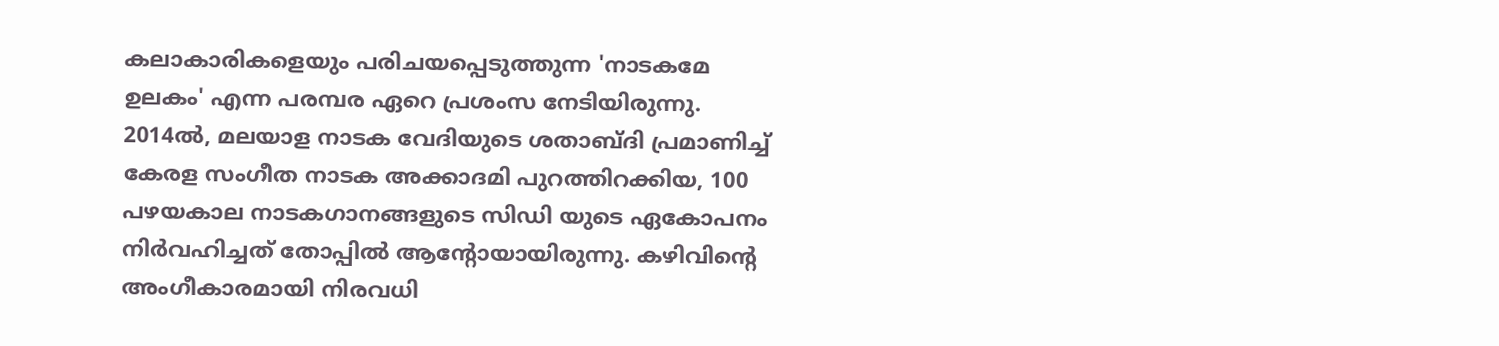കലാകാരികളെയും പരിചയപ്പെടുത്തുന്ന 'നാടകമേ ഉലകം' എന്ന പരമ്പര ഏറെ പ്രശംസ നേടിയിരുന്നു. 2014ല്‍, മലയാള നാടക വേദിയുടെ ശതാബ്ദി പ്രമാണിച്ച് കേരള സംഗീത നാടക അക്കാദമി പുറത്തിറക്കിയ, 100 പഴയകാല നാടകഗാനങ്ങളുടെ സിഡി യുടെ ഏകോപനം നിര്‍വഹിച്ചത് തോപ്പില്‍ ആന്റോയായിരുന്നു. കഴിവിന്റെ അംഗീകാരമായി നിരവധി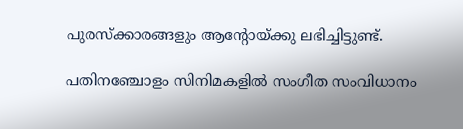പുരസ്‌ക്കാരങ്ങളും ആന്റോയ്ക്കു ലഭിച്ചിട്ടുണ്ട്.

പതിനഞ്ചോളം സിനിമകളില്‍ സംഗീത സംവിധാനം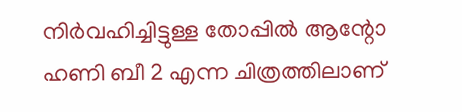നിര്‍വഹിച്ചിട്ടുള്ള തോപ്പില്‍ ആന്റോ ഹണി ബീ 2 എന്ന ചിത്രത്തിലാണ്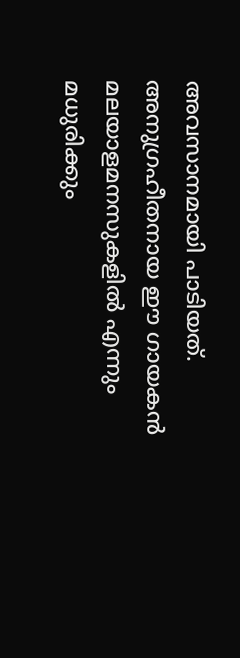അവസാനമായി പാടിയത്. അനുഗ്രഹീതനായ ഈ ഗായകന്‍ മലയാളമനസുകളില്‍ എന്നും മധുരിക്കും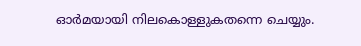ഓര്‍മയായി നിലകൊള്ളുകതന്നെ ചെയ്യും.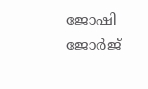ജോഷി ജോര്‍ജ്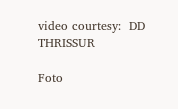video courtesy:  DD THRISSUR

Foto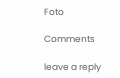Foto

Comments

leave a reply